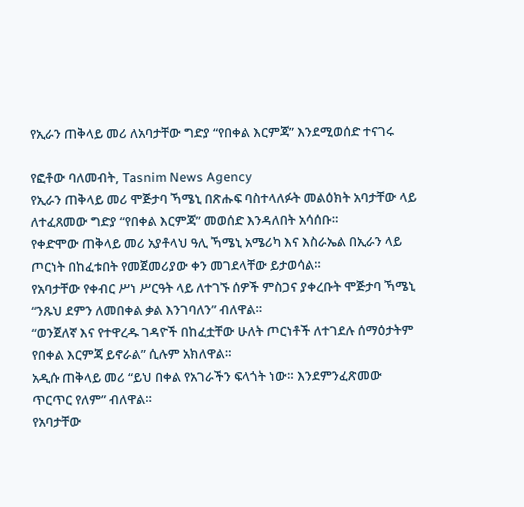የኢራን ጠቅላይ መሪ ለአባታቸው ግድያ “የበቀል እርምጃ” እንደሚወሰድ ተናገሩ

የፎቶው ባለመብት, Tasnim News Agency
የኢራን ጠቅላይ መሪ ሞጅታባ ኻሜኒ በጽሑፍ ባስተላለፉት መልዕክት አባታቸው ላይ ለተፈጸመው ግድያ “የበቀል እርምጃ” መወሰድ እንዳለበት አሳሰቡ።
የቀድሞው ጠቅላይ መሪ አያቶላህ ዓሊ ኻሜኒ አሜሪካ እና እስራኤል በኢራን ላይ ጦርነት በከፈቱበት የመጀመሪያው ቀን መገደላቸው ይታወሳል።
የአባታቸው የቀብር ሥነ ሥርዓት ላይ ለተገኙ ሰዎች ምስጋና ያቀረቡት ሞጅታባ ኻሜኒ “ንጹህ ደምን ለመበቀል ቃል እንገባለን” ብለዋል።
“ወንጀለኛ እና የተዋረዱ ገዳዮች በከፈቷቸው ሁለት ጦርነቶች ለተገደሉ ሰማዕታትም የበቀል እርምጃ ይኖራል” ሲሉም አክለዋል።
አዲሱ ጠቅላይ መሪ “ይህ በቀል የአገራችን ፍላጎት ነው። እንደምንፈጽመው ጥርጥር የለም” ብለዋል።
የአባታቸው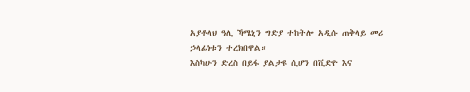አያቶላህ ዓሊ ኻሜኒን ግድያ ተከትሎ አዲሱ ጠቅላይ መሪ ኃላፊነቱን ተረክበዋል።
እስካሁን ድረስ በይፋ ያልታዩ ሲሆን በቪድዮ እና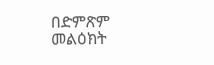በድምጽም መልዕክት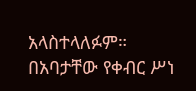አላስተላለፉም።
በአባታቸው የቀብር ሥነ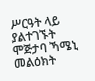ሥርዓት ላይ ያልተገኙት ሞጅታባ ኻሜኒ መልዕክት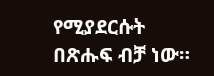የሚያደርሱት በጽሑፍ ብቻ ነው።